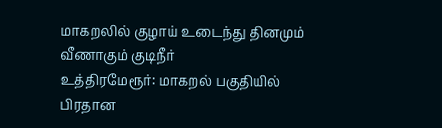மாகறலில் குழாய் உடைந்து தினமும் வீணாகும் குடிநீர்
உத்திரமேரூர்: மாகறல் பகுதியில் பிரதான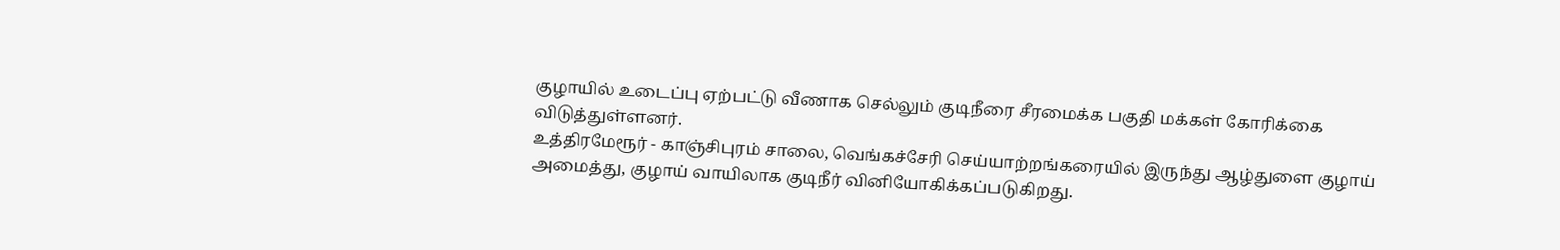குழாயில் உடைப்பு ஏற்பட்டு வீணாக செல்லும் குடிநீரை சீரமைக்க பகுதி மக்கள் கோரிக்கை விடுத்துள்ளனர்.
உத்திரமேரூர் - காஞ்சிபுரம் சாலை, வெங்கச்சேரி செய்யாற்றங்கரையில் இருந்து ஆழ்துளை குழாய் அமைத்து, குழாய் வாயிலாக குடிநீர் வினியோகிக்கப்படுகிறது.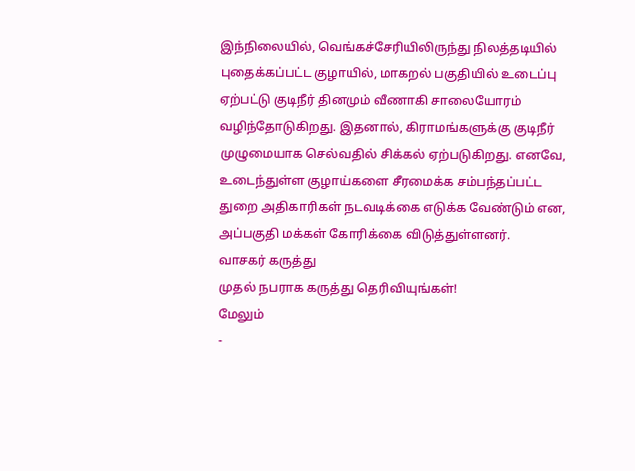இந்நிலையில், வெங்கச்சேரியிலிருந்து நிலத்தடியில் புதைக்கப்பட்ட குழாயில், மாகறல் பகுதியில் உடைப்பு ஏற்பட்டு குடிநீர் தினமும் வீணாகி சாலையோரம் வழிந்தோடுகிறது. இதனால், கிராமங்களுக்கு குடிநீர் முழுமையாக செல்வதில் சிக்கல் ஏற்படுகிறது. எனவே, உடைந்துள்ள குழாய்களை சீரமைக்க சம்பந்தப்பட்ட துறை அதிகாரிகள் நடவடிக்கை எடுக்க வேண்டும் என, அப்பகுதி மக்கள் கோரிக்கை விடுத்துள்ளனர்.
வாசகர் கருத்து
முதல் நபராக கருத்து தெரிவியுங்கள்!
மேலும்
-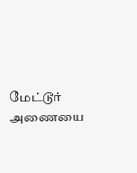மேட்டூர் அணையை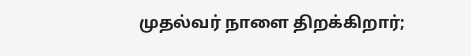முதல்வர் நாளை திறக்கிறார்;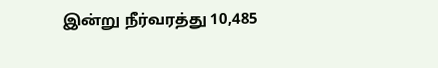இன்று நீர்வரத்து 10,485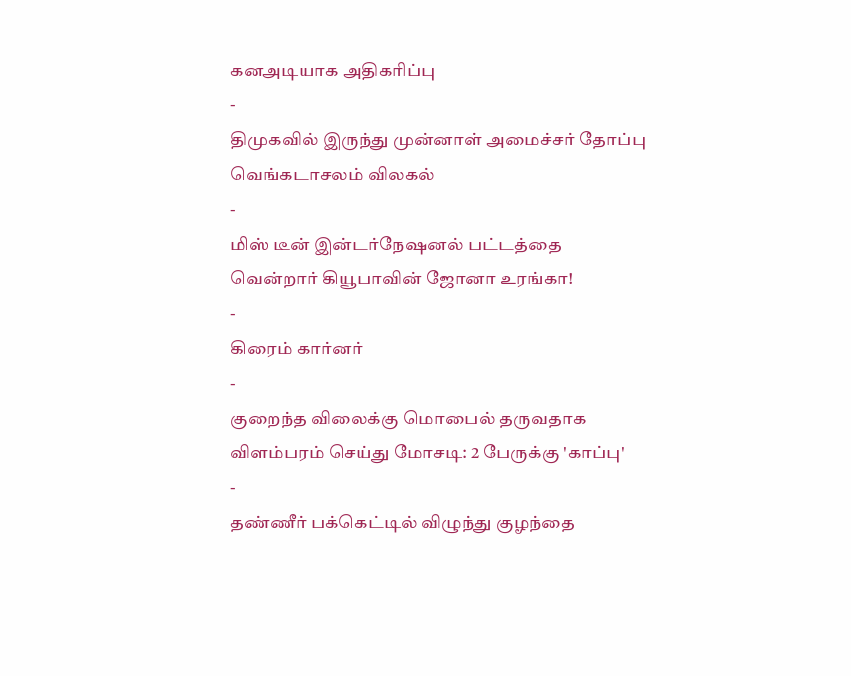கனஅடியாக அதிகரிப்பு
-
திமுகவில் இருந்து முன்னாள் அமைச்சர் தோப்பு வெங்கடாசலம் விலகல்
-
மிஸ் டீன் இன்டர்நேஷனல் பட்டத்தை வென்றார் கியூபாவின் ஜோனா உரங்கா!
-
கிரைம் கார்னர்
-
குறைந்த விலைக்கு மொபைல் தருவதாக விளம்பரம் செய்து மோசடி: 2 பேருக்கு 'காப்பு'
-
தண்ணீர் பக்கெட்டில் விழுந்து குழந்தை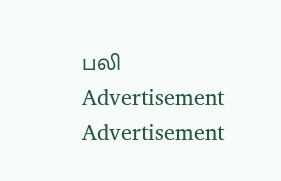பலி
Advertisement
Advertisement